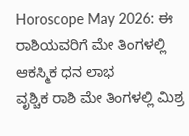Horoscope May 2026: ಈ ರಾಶಿಯವರಿಗೆ ಮೇ ತಿಂಗಳಲ್ಲಿ ಆಕಸ್ಮಿಕ ಧನ ಲಾಭ
ವೃಶ್ಚಿಕ ರಾಶಿ ಮೇ ತಿಂಗಳಲ್ಲಿ ಮಿಶ್ರ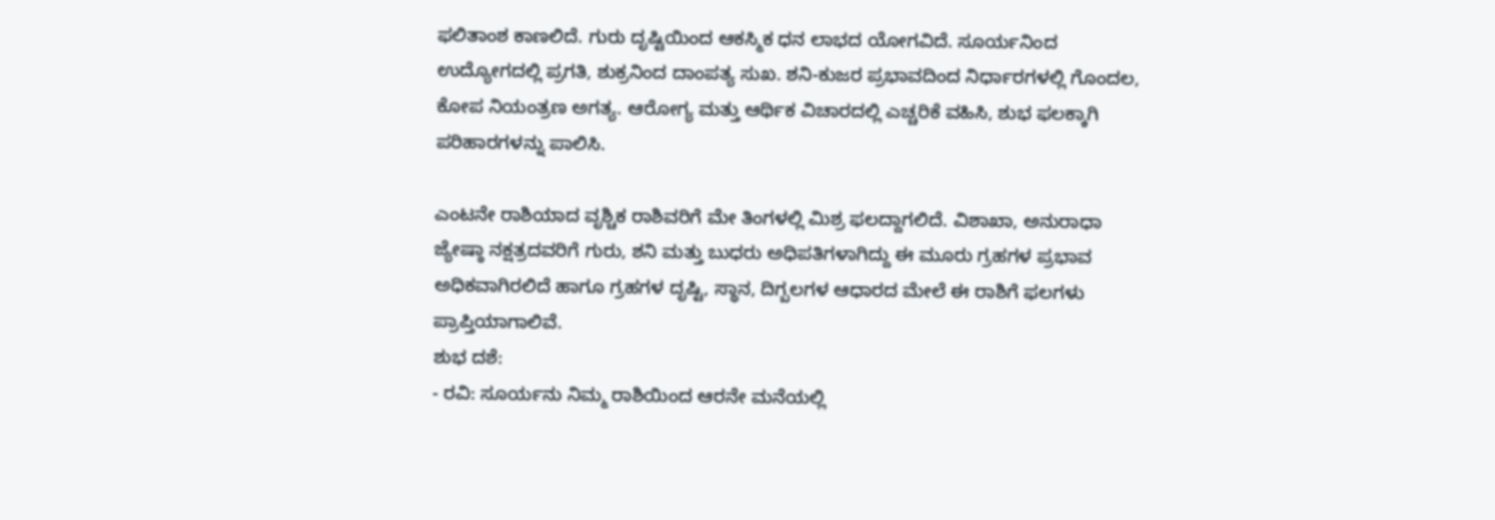ಫಲಿತಾಂಶ ಕಾಣಲಿದೆ. ಗುರು ದೃಷ್ಟಿಯಿಂದ ಆಕಸ್ಮಿಕ ಧನ ಲಾಭದ ಯೋಗವಿದೆ. ಸೂರ್ಯನಿಂದ ಉದ್ಯೋಗದಲ್ಲಿ ಪ್ರಗತಿ, ಶುಕ್ರನಿಂದ ದಾಂಪತ್ಯ ಸುಖ. ಶನಿ-ಕುಜರ ಪ್ರಭಾವದಿಂದ ನಿರ್ಧಾರಗಳಲ್ಲಿ ಗೊಂದಲ, ಕೋಪ ನಿಯಂತ್ರಣ ಅಗತ್ಯ. ಆರೋಗ್ಯ ಮತ್ತು ಆರ್ಥಿಕ ವಿಚಾರದಲ್ಲಿ ಎಚ್ಚರಿಕೆ ವಹಿಸಿ, ಶುಭ ಫಲಕ್ಕಾಗಿ ಪರಿಹಾರಗಳನ್ನು ಪಾಲಿಸಿ.

ಎಂಟನೇ ರಾಶಿಯಾದ ವೃಶ್ಚಿಕ ರಾಶಿವರಿಗೆ ಮೇ ತಿಂಗಳಲ್ಲಿ ಮಿಶ್ರ ಫಲದ್ದಾಗಲಿದೆ. ವಿಶಾಖಾ, ಅನುರಾಧಾ ಜ್ಯೇಷ್ಠಾ ನಕ್ಷತ್ರದವರಿಗೆ ಗುರು, ಶನಿ ಮತ್ತು ಬುಧರು ಅಧಿಪತಿಗಳಾಗಿದ್ದು ಈ ಮೂರು ಗ್ರಹಗಳ ಪ್ರಭಾವ ಅಧಿಕವಾಗಿರಲಿದೆ ಹಾಗೂ ಗ್ರಹಗಳ ದೃಷ್ಟಿ, ಸ್ಥಾನ, ದಿಗ್ಬಲಗಳ ಆಧಾರದ ಮೇಲೆ ಈ ರಾಶಿಗೆ ಫಲಗಳು ಪ್ರಾಪ್ತಿಯಾಗಾಲಿವೆ.
ಶುಭ ದಶೆ:
- ರವಿ: ಸೂರ್ಯನು ನಿಮ್ಮ ರಾಶಿಯಿಂದ ಆರನೇ ಮನೆಯಲ್ಲಿ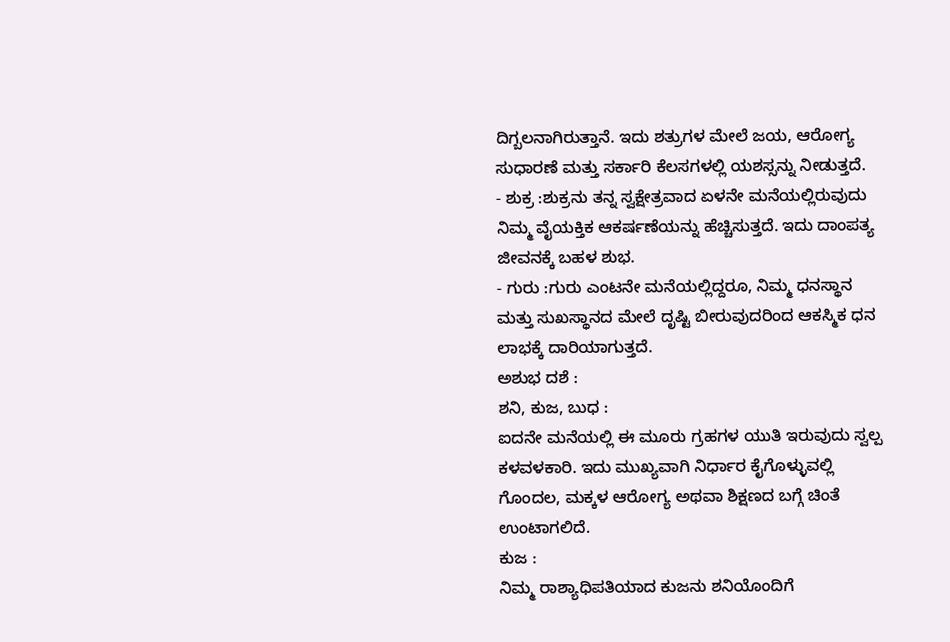ದಿಗ್ಬಲನಾಗಿರುತ್ತಾನೆ. ಇದು ಶತ್ರುಗಳ ಮೇಲೆ ಜಯ, ಆರೋಗ್ಯ ಸುಧಾರಣೆ ಮತ್ತು ಸರ್ಕಾರಿ ಕೆಲಸಗಳಲ್ಲಿ ಯಶಸ್ಸನ್ನು ನೀಡುತ್ತದೆ.
- ಶುಕ್ರ :ಶುಕ್ರನು ತನ್ನ ಸ್ವಕ್ಷೇತ್ರವಾದ ಏಳನೇ ಮನೆಯಲ್ಲಿರುವುದು ನಿಮ್ಮ ವೈಯಕ್ತಿಕ ಆಕರ್ಷಣೆಯನ್ನು ಹೆಚ್ಚಿಸುತ್ತದೆ. ಇದು ದಾಂಪತ್ಯ ಜೀವನಕ್ಕೆ ಬಹಳ ಶುಭ.
- ಗುರು :ಗುರು ಎಂಟನೇ ಮನೆಯಲ್ಲಿದ್ದರೂ, ನಿಮ್ಮ ಧನಸ್ಥಾನ ಮತ್ತು ಸುಖಸ್ಥಾನದ ಮೇಲೆ ದೃಷ್ಟಿ ಬೀರುವುದರಿಂದ ಆಕಸ್ಮಿಕ ಧನ ಲಾಭಕ್ಕೆ ದಾರಿಯಾಗುತ್ತದೆ.
ಅಶುಭ ದಶೆ :
ಶನಿ, ಕುಜ, ಬುಧ :
ಐದನೇ ಮನೆಯಲ್ಲಿ ಈ ಮೂರು ಗ್ರಹಗಳ ಯುತಿ ಇರುವುದು ಸ್ವಲ್ಪ ಕಳವಳಕಾರಿ. ಇದು ಮುಖ್ಯವಾಗಿ ನಿರ್ಧಾರ ಕೈಗೊಳ್ಳುವಲ್ಲಿ ಗೊಂದಲ, ಮಕ್ಕಳ ಆರೋಗ್ಯ ಅಥವಾ ಶಿಕ್ಷಣದ ಬಗ್ಗೆ ಚಿಂತೆ ಉಂಟಾಗಲಿದೆ.
ಕುಜ :
ನಿಮ್ಮ ರಾಶ್ಯಾಧಿಪತಿಯಾದ ಕುಜನು ಶನಿಯೊಂದಿಗೆ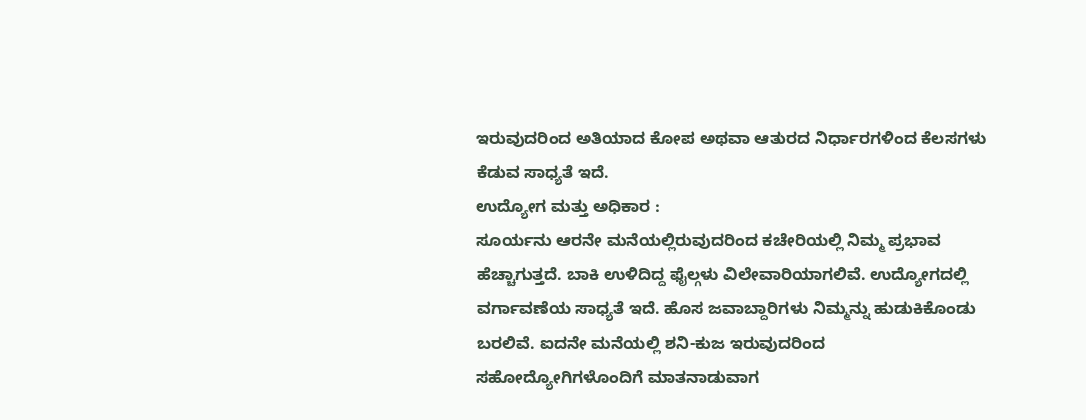ಇರುವುದರಿಂದ ಅತಿಯಾದ ಕೋಪ ಅಥವಾ ಆತುರದ ನಿರ್ಧಾರಗಳಿಂದ ಕೆಲಸಗಳು ಕೆಡುವ ಸಾಧ್ಯತೆ ಇದೆ.
ಉದ್ಯೋಗ ಮತ್ತು ಅಧಿಕಾರ :
ಸೂರ್ಯನು ಆರನೇ ಮನೆಯಲ್ಲಿರುವುದರಿಂದ ಕಚೇರಿಯಲ್ಲಿ ನಿಮ್ಮ ಪ್ರಭಾವ ಹೆಚ್ಚಾಗುತ್ತದೆ. ಬಾಕಿ ಉಳಿದಿದ್ದ ಫೈಲ್ಗಳು ವಿಲೇವಾರಿಯಾಗಲಿವೆ. ಉದ್ಯೋಗದಲ್ಲಿ ವರ್ಗಾವಣೆಯ ಸಾಧ್ಯತೆ ಇದೆ. ಹೊಸ ಜವಾಬ್ದಾರಿಗಳು ನಿಮ್ಮನ್ನು ಹುಡುಕಿಕೊಂಡು ಬರಲಿವೆ. ಐದನೇ ಮನೆಯಲ್ಲಿ ಶನಿ-ಕುಜ ಇರುವುದರಿಂದ ಸಹೋದ್ಯೋಗಿಗಳೊಂದಿಗೆ ಮಾತನಾಡುವಾಗ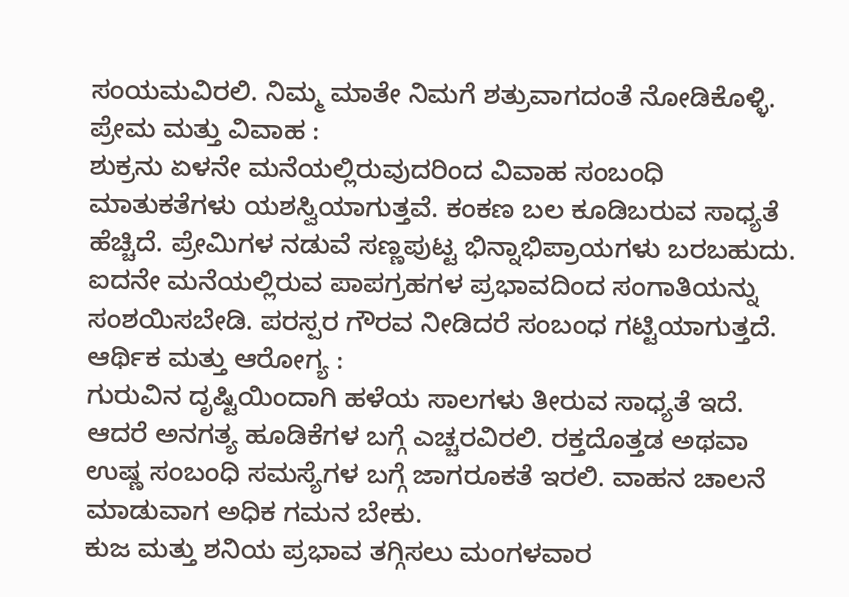ಸಂಯಮವಿರಲಿ. ನಿಮ್ಮ ಮಾತೇ ನಿಮಗೆ ಶತ್ರುವಾಗದಂತೆ ನೋಡಿಕೊಳ್ಳಿ.
ಪ್ರೇಮ ಮತ್ತು ವಿವಾಹ :
ಶುಕ್ರನು ಏಳನೇ ಮನೆಯಲ್ಲಿರುವುದರಿಂದ ವಿವಾಹ ಸಂಬಂಧಿ ಮಾತುಕತೆಗಳು ಯಶಸ್ವಿಯಾಗುತ್ತವೆ. ಕಂಕಣ ಬಲ ಕೂಡಿಬರುವ ಸಾಧ್ಯತೆ ಹೆಚ್ಚಿದೆ. ಪ್ರೇಮಿಗಳ ನಡುವೆ ಸಣ್ಣಪುಟ್ಟ ಭಿನ್ನಾಭಿಪ್ರಾಯಗಳು ಬರಬಹುದು. ಐದನೇ ಮನೆಯಲ್ಲಿರುವ ಪಾಪಗ್ರಹಗಳ ಪ್ರಭಾವದಿಂದ ಸಂಗಾತಿಯನ್ನು ಸಂಶಯಿಸಬೇಡಿ. ಪರಸ್ಪರ ಗೌರವ ನೀಡಿದರೆ ಸಂಬಂಧ ಗಟ್ಟಿಯಾಗುತ್ತದೆ.
ಆರ್ಥಿಕ ಮತ್ತು ಆರೋಗ್ಯ :
ಗುರುವಿನ ದೃಷ್ಟಿಯಿಂದಾಗಿ ಹಳೆಯ ಸಾಲಗಳು ತೀರುವ ಸಾಧ್ಯತೆ ಇದೆ. ಆದರೆ ಅನಗತ್ಯ ಹೂಡಿಕೆಗಳ ಬಗ್ಗೆ ಎಚ್ಚರವಿರಲಿ. ರಕ್ತದೊತ್ತಡ ಅಥವಾ ಉಷ್ಣ ಸಂಬಂಧಿ ಸಮಸ್ಯೆಗಳ ಬಗ್ಗೆ ಜಾಗರೂಕತೆ ಇರಲಿ. ವಾಹನ ಚಾಲನೆ ಮಾಡುವಾಗ ಅಧಿಕ ಗಮನ ಬೇಕು.
ಕುಜ ಮತ್ತು ಶನಿಯ ಪ್ರಭಾವ ತಗ್ಗಿಸಲು ಮಂಗಳವಾರ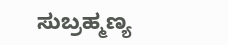ಸುಬ್ರಹ್ಮಣ್ಯ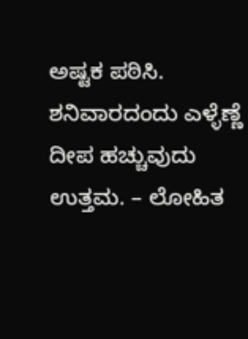ಅಷ್ಟಕ ಪಠಿಸಿ. ಶನಿವಾರದಂದು ಎಳ್ಳೆಣ್ಣೆ ದೀಪ ಹಚ್ಚುವುದು ಉತ್ತಮ. – ಲೋಹಿತ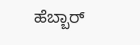ಹೆಬ್ಬಾರ್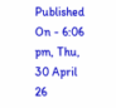Published On - 6:06 pm, Thu, 30 April 26